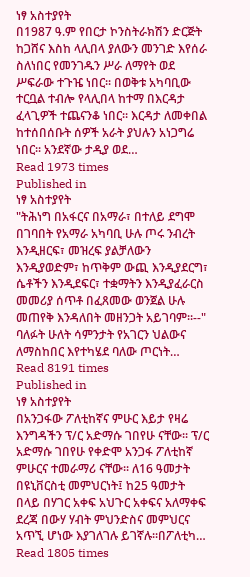ነፃ አስተያየት
በ1987 ዓ.ም የበርታ ኮንስትራክሽን ድርጅት ከጋሸና እስከ ላሊበላ ያለውን መንገድ እየሰራ ስለነበር የመንገዱን ሥራ ለማየት ወደ ሥፍራው ተጉዤ ነበር፡፡ በወቅቱ አካባቢው ተርቧል ተብሎ የላሊበላ ከተማ በእርዳታ ፈላጊዎች ተጨናንቆ ነበር። እርዳታ ለመቀበል ከተሰበሰቡት ሰዎች አራት ያህሉን አነጋግሬ ነበር፡፡ አንደኛው ታዲያ ወደ…
Read 1973 times
Published in
ነፃ አስተያየት
"ትሕነግ በአፋርና በአማራ፣ በተለይ ደግሞ በገባበት የአማራ አካባቢ ሁሉ ጦሩ ንብረት እንዲዘርፍ፣ መዝረፍ ያልቻለውን እንዲያወድም፣ ከጥቅም ውጪ እንዲያደርግ፣ ሴቶችን እንዲደፍር፣ ተቋማትን እንዲያፈራርስ መመሪያ ሰጥቶ በፈጸመው ወንጀል ሁሉ መጠየቅ እንዳለበት መዘንጋት አይገባም፡፡--" ባለፉት ሁለት ሳምንታት የአገርን ህልውና ለማስከበር እየተካሄደ ባለው ጦርነት…
Read 8191 times
Published in
ነፃ አስተያየት
በአንጋፋው ፖለቲከኛና ምሁር እይታ የዛሬ እንግዳችን ፕ/ር አድማሱ ገበየሁ ናቸው፡፡ ፕ/ር አድማሱ ገበየሁ የቀድሞ አንጋፋ ፖለቲከኛ ምሁርና ተመራማሪ ናቸው፡፡ ለ16 ዓመታት በዩኒቨርስቲ መምህርነት፤ ከ25 ዓመታት በላይ በሃገር አቀፍ አህጉር አቀፍና አለማቀፍ ደረጃ በውሃ ሃብት ምህንድስና መምህርና አጥኚ ሆነው እያገለገሉ ይገኛሉ፡፡በፖለቲካ…
Read 1805 times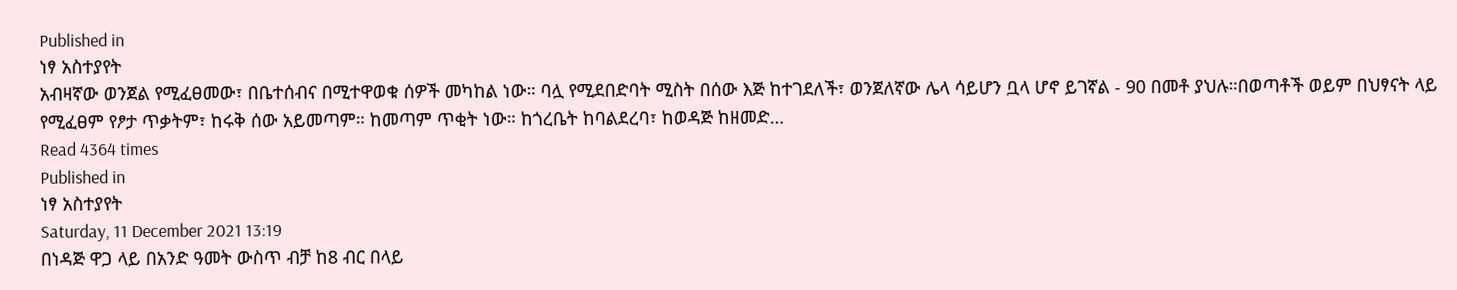Published in
ነፃ አስተያየት
አብዛኛው ወንጀል የሚፈፀመው፣ በቤተሰብና በሚተዋወቁ ሰዎች መካከል ነው። ባሏ የሚደበድባት ሚስት በሰው እጅ ከተገደለች፣ ወንጀለኛው ሌላ ሳይሆን ቧላ ሆኖ ይገኛል - 90 በመቶ ያህሉ።በወጣቶች ወይም በህፃናት ላይ የሚፈፀም የፆታ ጥቃትም፣ ከሩቅ ሰው አይመጣም። ከመጣም ጥቂት ነው። ከጎረቤት ከባልደረባ፣ ከወዳጅ ከዘመድ…
Read 4364 times
Published in
ነፃ አስተያየት
Saturday, 11 December 2021 13:19
በነዳጅ ዋጋ ላይ በአንድ ዓመት ውስጥ ብቻ ከ8 ብር በላይ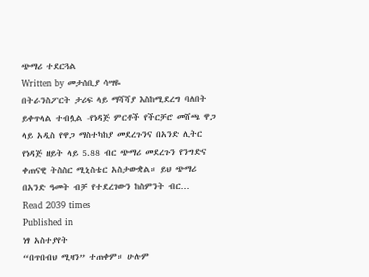ጭማሪ ተደርጓል
Written by መታሰቢያ ሳሣዬ
በትራንስፖርት ታሪፍ ላይ ማሻሻያ እስከሚደረግ ባለበት ይቀጥላል ተብሏል -የነዳጅ ምርቶች የችርቻሮ መሸጫ ዋጋ ላይ አዲስ የዋጋ ማስተካከያ መደረጉንና በአንድ ሊትር የነዳጅ ዘይት ላይ 5.88 ብር ጭማሪ መደረጉን የንግድና ቀጠናዊ ትስስር ሚኒስቴር አስታውቋል። ይህ ጭማሪ በአንድ ዓመት ብቻ የተደረገውን ከስምንት ብር…
Read 2039 times
Published in
ነፃ አስተያየት
“በጥበብህ ሚዛን” ተጠቀም። ሁሉም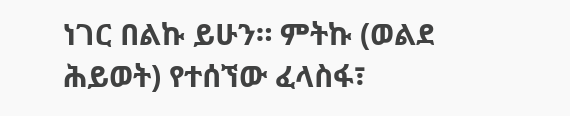ነገር በልኩ ይሁን። ምትኩ (ወልደ ሕይወት) የተሰኘው ፈላስፋ፣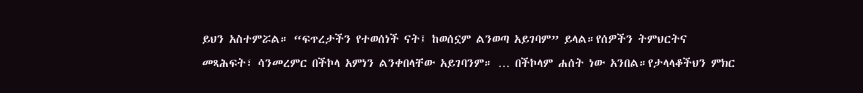ይህን አስተምሯል። “ፍጥረታችን የተወሰነች ናት፤ ከወሰኗም ልንወጣ አይገባም” ይላል።የሰዎችን ትምህርትና መጻሕፍት፣ ሳንመረምር በችኮላ አምነን ልንቀበላቸው አይገባንም። … በችኮላም ሐሰት ነው አንበል።የታላላቆችህን ምክር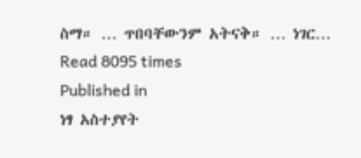ስማ። … ጥበባቸውንም አትናቅ። … ነገር…
Read 8095 times
Published in
ነፃ አስተያየት